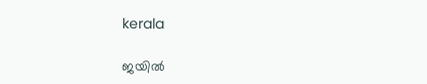kerala

ജയില്‍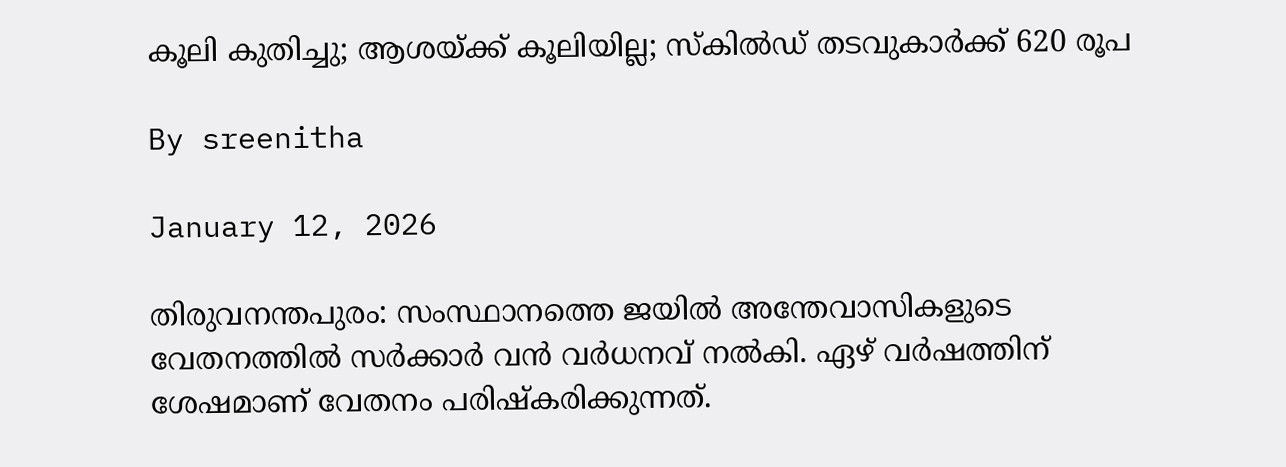കൂലി കുതിച്ചു; ആശയ്ക്ക് കൂലിയില്ല; സ്‌കില്‍ഡ് തടവുകാര്‍ക്ക് 620 രൂപ

By sreenitha

January 12, 2026

തിരുവനന്തപുരം: സംസ്ഥാനത്തെ ജയില്‍ അന്തേവാസികളുടെ വേതനത്തില്‍ സര്‍ക്കാര്‍ വന്‍ വര്‍ധനവ് നല്‍കി. ഏഴ് വര്‍ഷത്തിന് ശേഷമാണ് വേതനം പരിഷ്‌കരിക്കുന്നത്.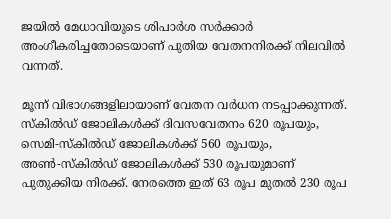ജയില്‍ മേധാവിയുടെ ശിപാര്‍ശ സര്‍ക്കാര്‍ അംഗീകരിച്ചതോടെയാണ് പുതിയ വേതനനിരക്ക് നിലവില്‍ വന്നത്.

മൂന്ന് വിഭാഗങ്ങളിലായാണ് വേതന വര്‍ധന നടപ്പാക്കുന്നത്. സ്‌കില്‍ഡ് ജോലികള്‍ക്ക് ദിവസവേതനം 620 രൂപയും, സെമി-സ്‌കില്‍ഡ് ജോലികള്‍ക്ക് 560 രൂപയും, അണ്‍-സ്‌കില്‍ഡ് ജോലികള്‍ക്ക് 530 രൂപയുമാണ് പുതുക്കിയ നിരക്ക്. നേരത്തെ ഇത് 63 രൂപ മുതല്‍ 230 രൂപ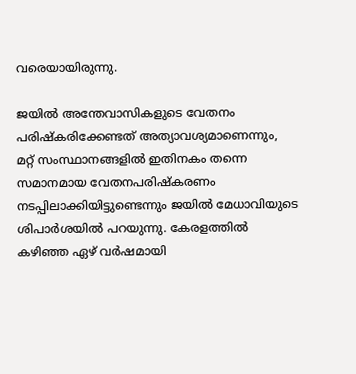വരെയായിരുന്നു.

ജയില്‍ അന്തേവാസികളുടെ വേതനം പരിഷ്‌കരിക്കേണ്ടത് അത്യാവശ്യമാണെന്നും, മറ്റ് സംസ്ഥാനങ്ങളില്‍ ഇതിനകം തന്നെ സമാനമായ വേതനപരിഷ്‌കരണം നടപ്പിലാക്കിയിട്ടുണ്ടെന്നും ജയില്‍ മേധാവിയുടെ ശിപാര്‍ശയില്‍ പറയുന്നു. കേരളത്തില്‍ കഴിഞ്ഞ ഏഴ് വര്‍ഷമായി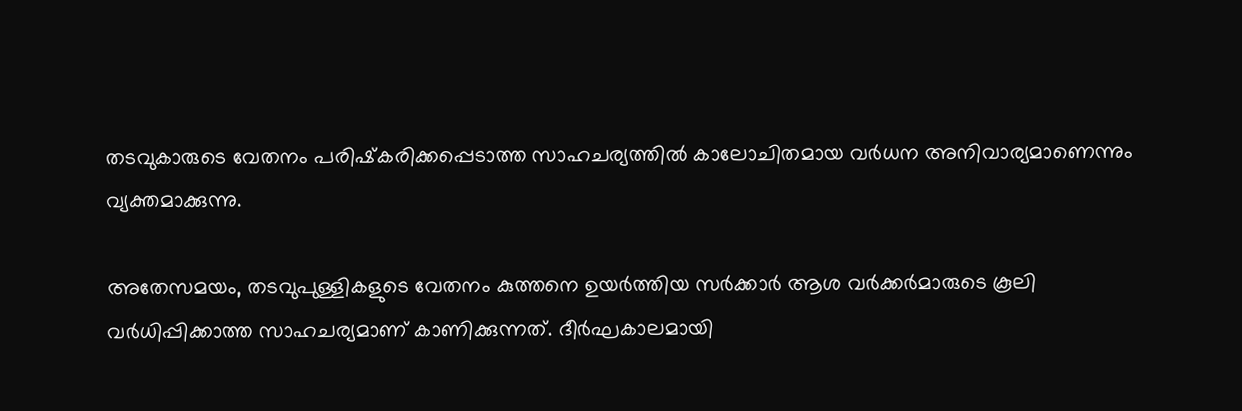തടവുകാരുടെ വേതനം പരിഷ്‌കരിക്കപ്പെടാത്ത സാഹചര്യത്തില്‍ കാലോചിതമായ വര്‍ധന അനിവാര്യമാണെന്നും വ്യക്തമാക്കുന്നു.

അതേസമയം, തടവുപുള്ളികളുടെ വേതനം കുത്തനെ ഉയര്‍ത്തിയ സര്‍ക്കാര്‍ ആശ വര്‍ക്കര്‍മാരുടെ കൂലി വര്‍ധിപ്പിക്കാത്ത സാഹചര്യമാണ് കാണിക്കുന്നത്. ദീര്‍ഘകാലമായി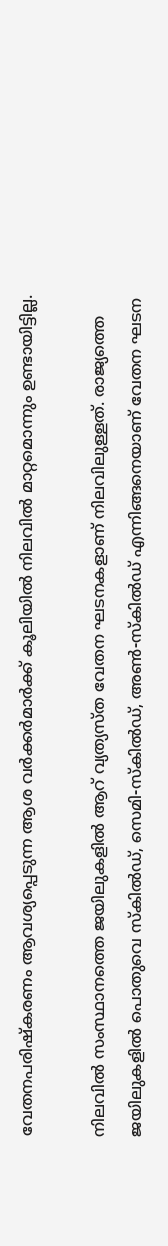വേതനപരിഷ്‌കരണം ആവശ്യപ്പെടുന്ന ആശ വര്‍ക്കര്‍മാര്‍ക്ക് കൂലിയില്‍ നിലവില്‍ മാറ്റമൊന്നും ഉണ്ടായിട്ടില്ല.

നിലവില്‍ സംസ്ഥാനത്തെ ജയിലുകളില്‍ ആറ് വ്യത്യസ്ത വേതന ഘടനകളാണ് നിലവിലുള്ളത്. രാജ്യത്തെ ജയിലുകളില്‍ പൊതുവെ സ്‌കില്‍ഡ്, സെമി-സ്‌കില്‍ഡ്, അണ്‍-സ്‌കില്‍ഡ് എന്നിങ്ങനെയാണ് വേതന ഘടന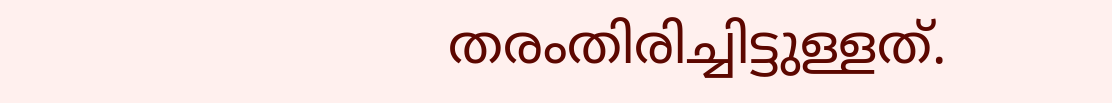തരംതിരിച്ചിട്ടുള്ളത്.